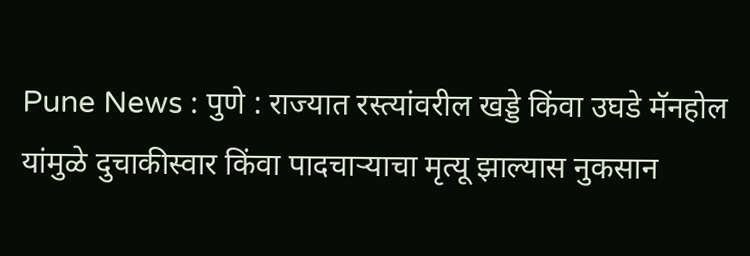Pune News : पुणे : राज्यात रस्त्यांवरील खड्डे किंवा उघडे मॅनहोल यांमुळे दुचाकीस्वार किंवा पादचाऱ्याचा मृत्यू झाल्यास नुकसान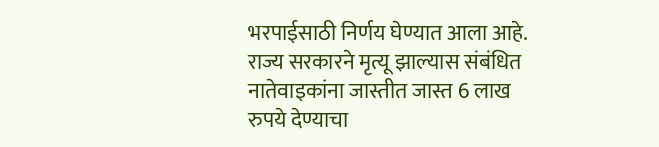भरपाईसाठी निर्णय घेण्यात आला आहे. राज्य सरकारने मृत्यू झाल्यास संबंधित नातेवाइकांना जास्तीत जास्त 6 लाख रुपये देण्याचा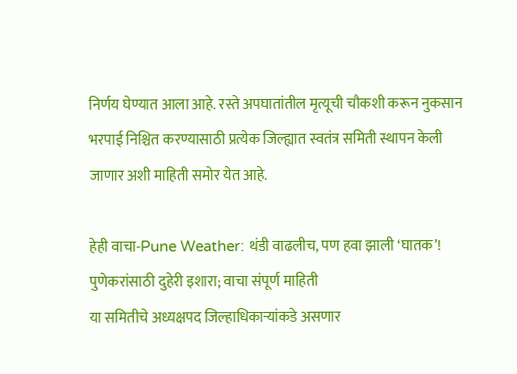निर्णय घेण्यात आला आहे. रस्ते अपघातांतील मृत्यूची चौकशी करून नुकसान भरपाई निश्चित करण्यासाठी प्रत्येक जिल्ह्यात स्वतंत्र समिती स्थापन केली जाणार अशी माहिती समोर येत आहे.

हेही वाचा-Pune Weather: थंडी वाढलीच, पण हवा झाली ‘घातक’! पुणेकरांसाठी दुहेरी इशारा; वाचा संपूर्ण माहिती
या समितीचे अध्यक्षपद जिल्हाधिकाऱ्यांकडे असणार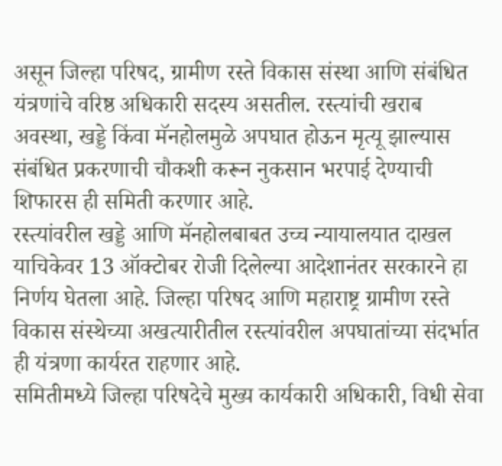असून जिल्हा परिषद, ग्रामीण रस्ते विकास संस्था आणि संबंधित यंत्रणांचे वरिष्ठ अधिकारी सदस्य असतील. रस्त्यांची खराब अवस्था, खड्डे किंवा मॅनहोलमुळे अपघात होऊन मृत्यू झाल्यास संबंधित प्रकरणाची चौकशी करून नुकसान भरपाई देण्याची शिफारस ही समिती करणार आहे.
रस्त्यांवरील खड्डे आणि मॅनहोलबाबत उच्च न्यायालयात दाखल याचिकेवर 13 ऑक्टोबर रोजी दिलेल्या आदेशानंतर सरकारने हा निर्णय घेतला आहे. जिल्हा परिषद आणि महाराष्ट्र ग्रामीण रस्ते विकास संस्थेच्या अखत्यारीतील रस्त्यांवरील अपघातांच्या संदर्भात ही यंत्रणा कार्यरत राहणार आहे.
समितीमध्ये जिल्हा परिषदेचे मुख्य कार्यकारी अधिकारी, विधी सेवा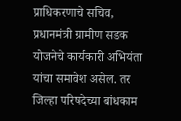प्राधिकरणाचे सचिव, प्रधानमंत्री ग्रामीण सडक योजनेचे कार्यकारी अभियंता यांचा समावेश असेल. तर जिल्हा परिषदेच्या बांधकाम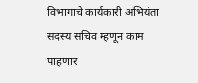विभागाचे कार्यकारी अभियंता सदस्य सचिव म्हणून काम पाहणार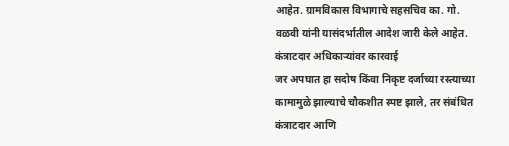आहेत. ग्रामविकास विभागाचे सहसचिव का. गो. वळवी यांनी यासंदर्भातील आदेश जारी केले आहेत.
कंत्राटदार अधिकाऱ्यांवर कारवाई
जर अपघात हा सदोष किंवा निकृष्ट दर्जाच्या रस्त्याच्या कामामुळे झाल्याचे चौकशीत स्पष्ट झाले, तर संबंधित कंत्राटदार आणि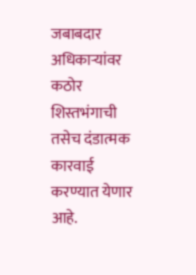जबाबदार अधिकाऱ्यांवर कठोर शिस्तभंगाची तसेच दंडात्मक कारवाई करण्यात येणार आहे.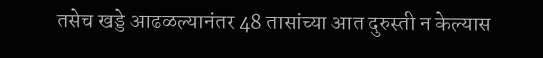तसेच खड्डे आढळल्यानंतर 48 तासांच्या आत दुरुस्ती न केल्यास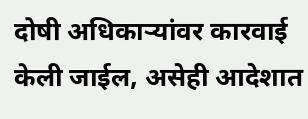दोषी अधिकाऱ्यांवर कारवाई केली जाईल, असेही आदेशात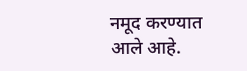नमूद करण्यात आले आहे.